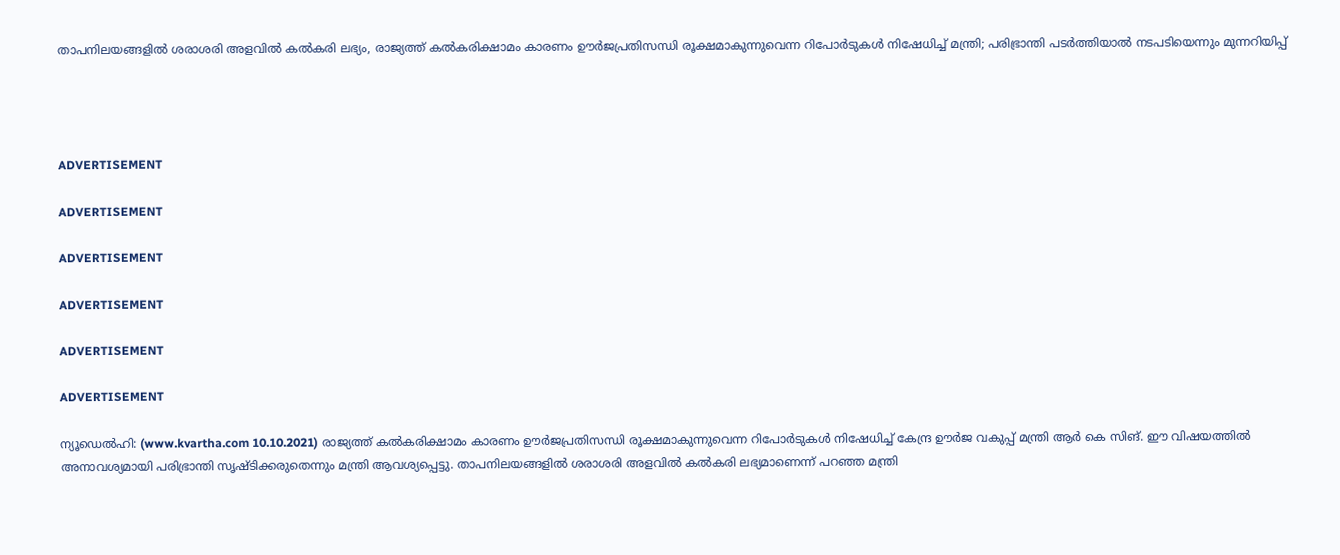താപനിലയങ്ങളില്‍ ശരാശരി അളവില്‍ കല്‍കരി ലഭ്യം, രാജ്യത്ത് കല്‍കരിക്ഷാമം കാരണം ഊര്‍ജപ്രതിസന്ധി രൂക്ഷമാകുന്നുവെന്ന റിപോര്‍ടുകള്‍ നിഷേധിച്ച് മന്ത്രി; പരിഭ്രാന്തി പടര്‍ത്തിയാല്‍ നടപടിയെന്നും മുന്നറിയിപ്പ്




ADVERTISEMENT

ADVERTISEMENT

ADVERTISEMENT

ADVERTISEMENT

ADVERTISEMENT

ADVERTISEMENT

ന്യൂഡെല്‍ഹി: (www.kvartha.com 10.10.2021) രാജ്യത്ത് കല്‍കരിക്ഷാമം കാരണം ഊര്‍ജപ്രതിസന്ധി രൂക്ഷമാകുന്നുവെന്ന റിപോര്‍ടുകള്‍ നിഷേധിച്ച് കേന്ദ്ര ഊര്‍ജ വകുപ്പ് മന്ത്രി ആര്‍ കെ സിങ്. ഈ വിഷയത്തില്‍ അനാവശ്യമായി പരിഭ്രാന്തി സൃഷ്ടിക്കരുതെന്നും മന്ത്രി ആവശ്യപ്പെട്ടു. താപനിലയങ്ങളില്‍ ശരാശരി അളവില്‍ കല്‍കരി ലഭ്യമാണെന്ന് പറഞ്ഞ മന്ത്രി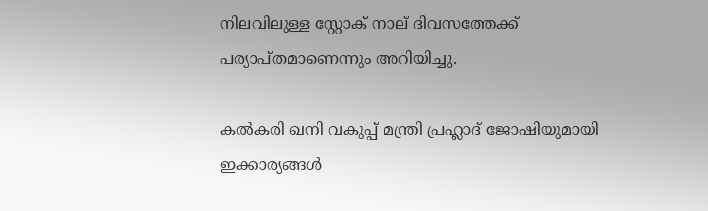നിലവിലുള്ള സ്റ്റോക് നാല് ദിവസത്തേക്ക് പര്യാപ്തമാണെന്നും അറിയിച്ചു.

കല്‍കരി ഖനി വകുപ്പ് മന്ത്രി പ്രഹ്ലാദ് ജോഷിയുമായി ഇക്കാര്യങ്ങള്‍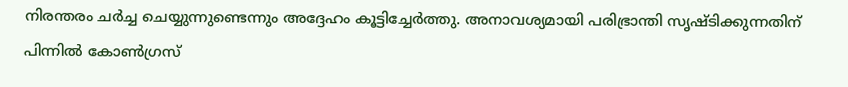നിരന്തരം ചര്‍ച്ച ചെയ്യുന്നുണ്ടെന്നും അദ്ദേഹം കൂട്ടിച്ചേര്‍ത്തു. അനാവശ്യമായി പരിഭ്രാന്തി സൃഷ്ടിക്കുന്നതിന് പിന്നില്‍ കോണ്‍ഗ്രസ്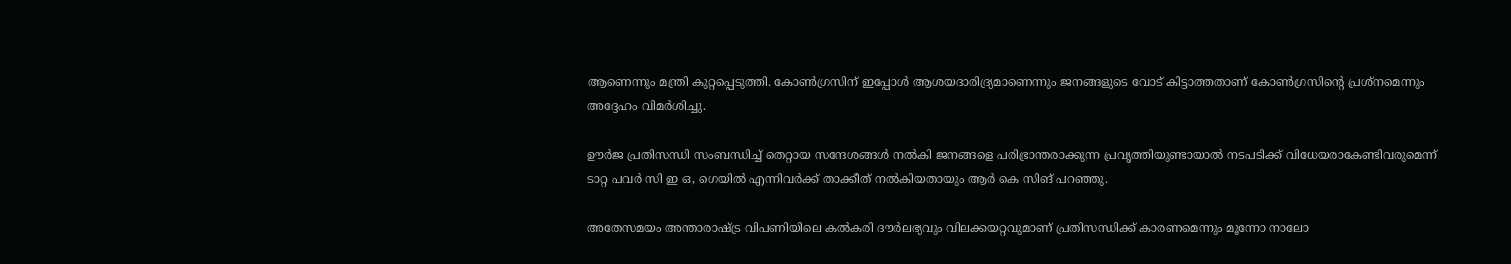ആണെന്നും മന്ത്രി കുറ്റപ്പെടുത്തി. കോണ്‍ഗ്രസിന് ഇപ്പോള്‍ ആശയദാരിദ്ര്യമാണെന്നും ജനങ്ങളുടെ വോട് കിട്ടാത്തതാണ് കോണ്‍ഗ്രസിന്റെ പ്രശ്നമെന്നും അദ്ദേഹം വിമര്‍ശിച്ചു.

ഊര്‍ജ പ്രതിസന്ധി സംബന്ധിച്ച് തെറ്റായ സന്ദേശങ്ങള്‍ നല്‍കി ജനങ്ങളെ പരിഭ്രാന്തരാക്കുന്ന പ്രവൃത്തിയുണ്ടായാല്‍ നടപടിക്ക് വിധേയരാകേണ്ടിവരുമെന്ന് ടാറ്റ പവര്‍ സി ഇ ഒ, ഗെയില്‍ എന്നിവര്‍ക്ക് താക്കീത് നല്‍കിയതായും ആര്‍ കെ സിങ് പറഞ്ഞു.

അതേസമയം അന്താരാഷ്ട്ര വിപണിയിലെ കല്‍കരി ദൗര്‍ലഭ്യവും വിലക്കയറ്റവുമാണ് പ്രതിസന്ധിക്ക് കാരണമെന്നും മൂന്നോ നാലോ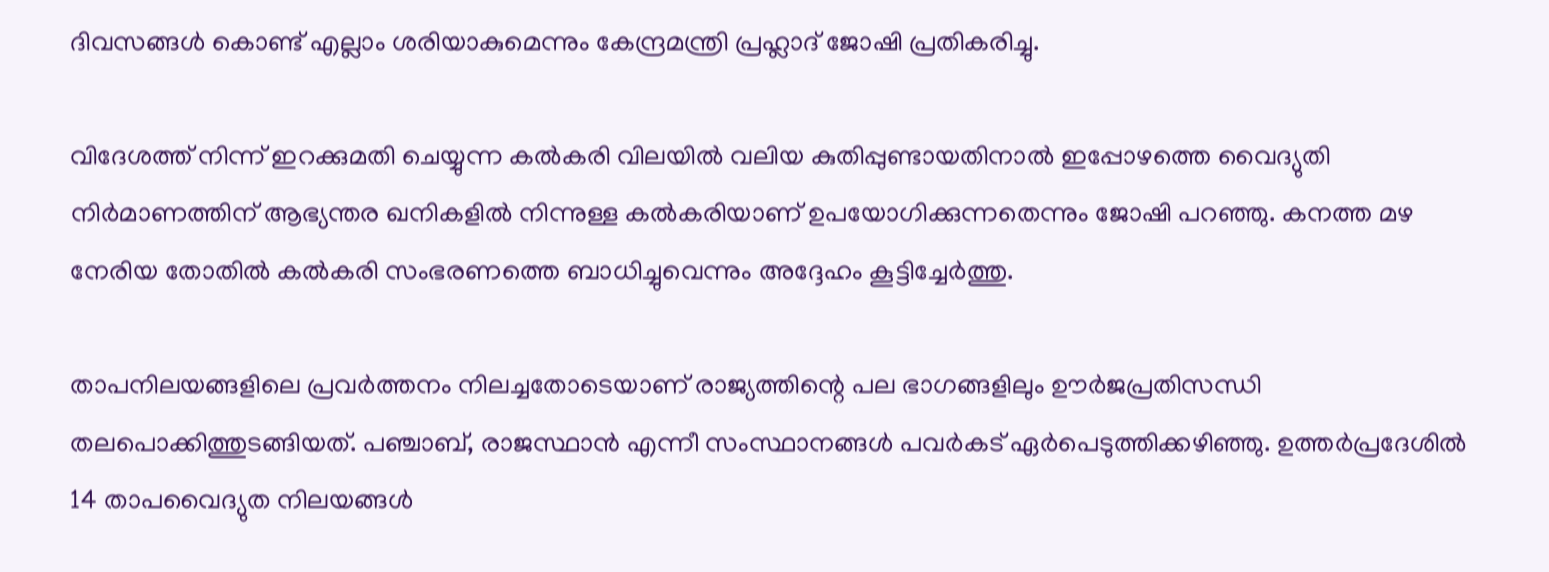ദിവസങ്ങള്‍ കൊണ്ട് എല്ലാം ശരിയാകുമെന്നും കേന്ദ്രമന്ത്രി പ്രഹ്ലാദ് ജോഷി പ്രതികരിച്ചു.

വിദേശത്ത് നിന്ന് ഇറക്കുമതി ചെയ്യുന്ന കല്‍കരി വിലയില്‍ വലിയ കുതിപ്പുണ്ടായതിനാല്‍ ഇപ്പോഴത്തെ വൈദ്യുതി നിര്‍മാണത്തിന് ആഭ്യന്തര ഖനികളില്‍ നിന്നുള്ള കല്‍കരിയാണ് ഉപയോഗിക്കുന്നതെന്നും ജോഷി പറഞ്ഞു. കനത്ത മഴ നേരിയ തോതില്‍ കല്‍കരി സംഭരണത്തെ ബാധിച്ചുവെന്നും അദ്ദേഹം കൂട്ടിച്ചേര്‍ത്തു.

താപനിലയങ്ങളിലെ പ്രവര്‍ത്തനം നിലച്ചതോടെയാണ് രാജ്യത്തിന്റെ പല ഭാഗങ്ങളിലും ഊര്‍ജപ്രതിസന്ധി തലപൊക്കിത്തുടങ്ങിയത്. പഞ്ചാബ്, രാജസ്ഥാന്‍ എന്നീ സംസ്ഥാനങ്ങള്‍ പവര്‍കട് ഏര്‍പെടുത്തിക്കഴിഞ്ഞു. ഉത്തര്‍പ്രദേശില്‍ 14 താപവൈദ്യുത നിലയങ്ങള്‍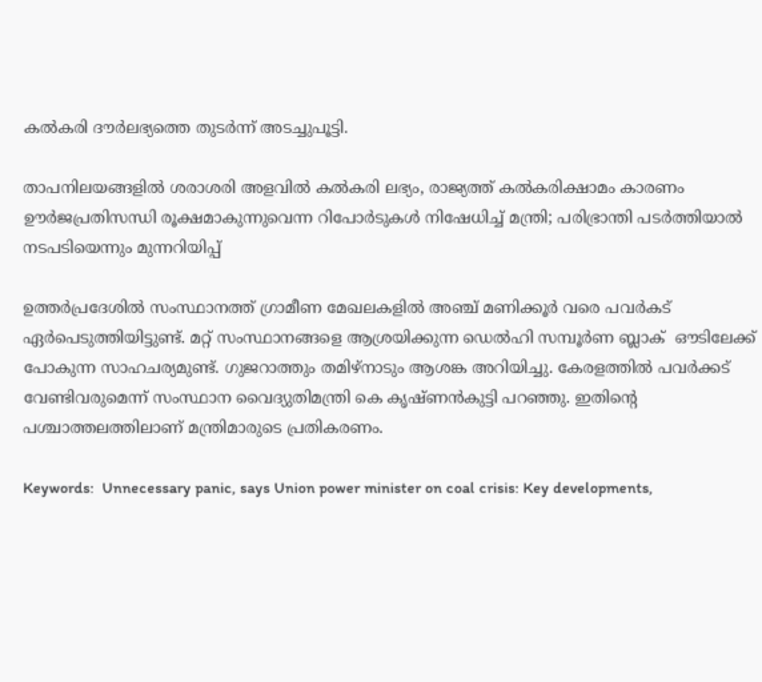കല്‍കരി ദൗര്‍ലഭ്യത്തെ തുടര്‍ന്ന് അടച്ചുപൂട്ടി.

താപനിലയങ്ങളില്‍ ശരാശരി അളവില്‍ കല്‍കരി ലഭ്യം, രാജ്യത്ത് കല്‍കരിക്ഷാമം കാരണം ഊര്‍ജപ്രതിസന്ധി രൂക്ഷമാകുന്നുവെന്ന റിപോര്‍ടുകള്‍ നിഷേധിച്ച് മന്ത്രി; പരിഭ്രാന്തി പടര്‍ത്തിയാല്‍ നടപടിയെന്നും മുന്നറിയിപ്പ്

ഉത്തര്‍പ്രദേശില്‍ സംസ്ഥാനത്ത് ഗ്രാമീണ മേഖലകളില്‍ അഞ്ച് മണിക്കൂര്‍ വരെ പവര്‍കട് ഏര്‍പെടുത്തിയിട്ടുണ്ട്. മറ്റ് സംസ്ഥാനങ്ങളെ ആശ്രയിക്കുന്ന ഡെല്‍ഹി സമ്പൂര്‍ണ ബ്ലാക്  ഔടിലേക്ക് പോകുന്ന സാഹചര്യമുണ്ട്. ഗുജറാത്തും തമിഴ്‌നാടും ആശങ്ക അറിയിച്ചു. കേരളത്തില്‍ പവര്‍ക്കട് വേണ്ടിവരുമെന്ന് സംസ്ഥാന വൈദ്യുതിമന്ത്രി കെ കൃഷ്ണന്‍കുട്ടി പറഞ്ഞു. ഇതിന്റെ പശ്ചാത്തലത്തിലാണ് മന്ത്രിമാരുടെ പ്രതികരണം.

Keywords:  Unnecessary panic, says Union power minister on coal crisis: Key developments,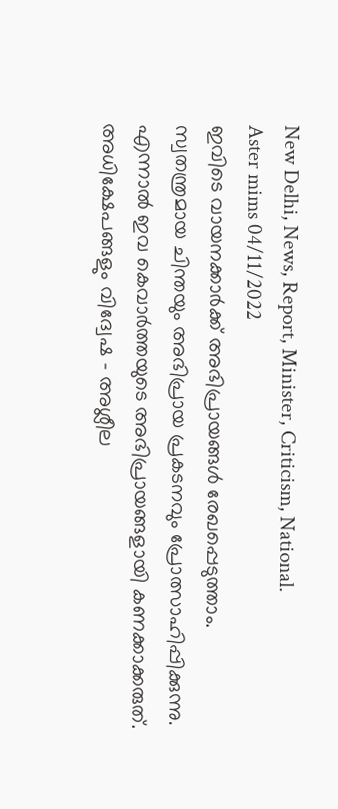New Delhi, News, Report, Minister, Criticism, National.
Aster mims 04/11/2022
ഇവിടെ വായനക്കാർക്ക് അഭിപ്രായങ്ങൾ രേഖപ്പെടുത്താം. സ്വതന്ത്രമായ ചിന്തയും അഭിപ്രായ പ്രകടനവും പ്രോത്സാഹിപ്പിക്കുന്നു. എന്നാൽ ഇവ കെവാർത്തയുടെ അഭിപ്രായങ്ങളായി കണക്കാക്കരുത്. അധിക്ഷേപങ്ങളും വിദ്വേഷ - അശ്ലീല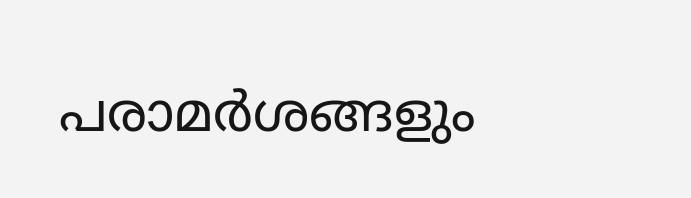പരാമർശങ്ങളും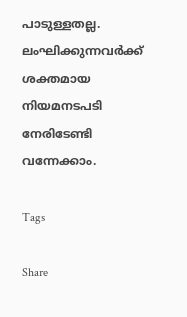പാടുള്ളതല്ല. ലംഘിക്കുന്നവർക്ക് ശക്തമായ നിയമനടപടി നേരിടേണ്ടി വന്നേക്കാം.

Tags

Share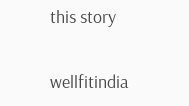this story

wellfitindia